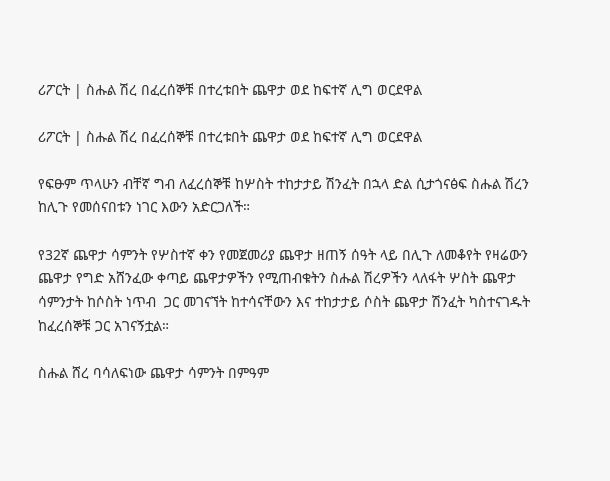ሪፖርት | ስሑል ሽረ በፈረሰኞቹ በተረቱበት ጨዋታ ወደ ከፍተኛ ሊግ ወርደዋል

ሪፖርት | ስሑል ሽረ በፈረሰኞቹ በተረቱበት ጨዋታ ወደ ከፍተኛ ሊግ ወርደዋል

የፍፁም ጥላሁን ብቸኛ ግብ ለፈረሰኞቹ ከሦስት ተከታታይ ሽንፈት በኋላ ድል ሲታጎናፅፍ ስሑል ሽረን ከሊጉ የመሰናበቱን ነገር እውን አድርጋለች።

የ32ኛ ጨዋታ ሳምንት የሦስተኛ ቀን የመጀመሪያ ጨዋታ ዘጠኝ ሰዓት ላይ በሊጉ ለመቆየት የዛሬውን ጨዋታ የግድ አሸንፈው ቀጣይ ጨዋታዎችን የሚጠብቁትን ስሑል ሽረዎችን ላለፋት ሦስት ጨዋታ ሳምንታት ከሶስት ነጥብ  ጋር መገናኘት ከተሳናቸውን እና ተከታታይ ሶስት ጨዋታ ሽንፈት ካስተናገዱት ከፈረሰኞቹ ጋር አገናኝቷል።

ስሑል ሸረ ባሳለፍነው ጨዋታ ሳምንት በምዓም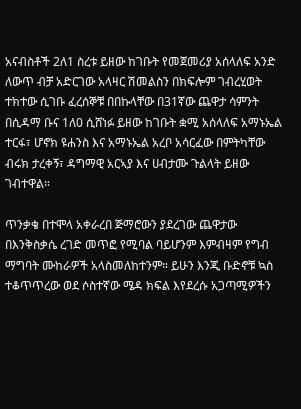አናብስቶች 2ለ1 ስረቱ ይዘው ከገቡት የመጀመሪያ አሰላለፍ አንድ ለውጥ ብቻ አድርገው አላዛር ሽመልስን በክፍሎም ገብረሂወት ተክተው ሲገቡ ፈረሰኞቹ በበኩላቸው በ31ኛው ጨዋታ ሳምንት በሲዳማ ቡና 1ለ0 ሲሸነፉ ይዘው ከገቡት ቋሚ አሰላለፍ አማኑኤል ተርፋ፣ ሆኖክ ዩሐንስ እና አማኑኤል አረቦ አሳርፈው በምትካቸው ብሩክ ታረቀኝ፣ ዳግማዊ አርኣያ እና ሀብታሙ ጉልላት ይዘው ገብተዋል።

ጥንቃቄ በተሞላ አቀራረበ ጅማሮውን ያደረገው ጨዋታው በእንቅስቃሴ ረገድ መጥፎ የሚባል ባይሆንም እምብዛም የግብ ማግባት ሙከራዎች አላስመለከተንም። ይሁን እንጂ ቡድኖቹ ኳስ ተቆጥጥረው ወደ ሶስተኛው ሜዳ ክፍል እየደረሱ አጋጣሚዎችን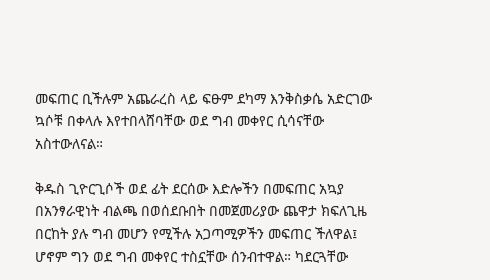መፍጠር ቢችሉም አጨራረስ ላይ ፍፁም ደካማ እንቅስቃሴ አድርገው ኳሶቹ በቀላሉ እየተበላሸባቸው ወደ ግብ መቀየር ሲሳናቸው አስተውለናል።

ቅዱስ ጊዮርጊሶች ወደ ፊት ደርሰው እድሎችን በመፍጠር አኳያ በአንፃራዊነት ብልጫ በወሰደቡበት በመጀመሪያው ጨዋታ ክፍለጊዜ በርከት ያሉ ግብ መሆን የሚችሉ አጋጣሚዎችን መፍጠር ችለዋል፤  ሆኖም ግን ወደ ግብ መቀየር ተስኗቸው ሰንብተዋል። ካደርጓቸው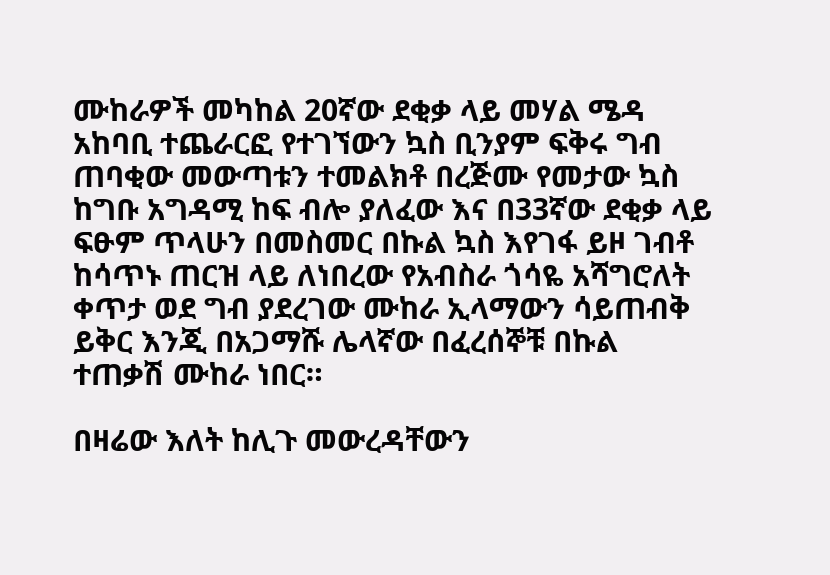ሙከራዎች መካከል 20ኛው ደቂቃ ላይ መሃል ሜዳ አከባቢ ተጨራርፎ የተገኘውን ኳስ ቢንያም ፍቅሩ ግብ ጠባቂው መውጣቱን ተመልክቶ በረጅሙ የመታው ኳስ ከግቡ አግዳሚ ከፍ ብሎ ያለፈው እና በ33ኛው ደቂቃ ላይ ፍፁም ጥላሁን በመስመር በኩል ኳስ እየገፋ ይዞ ገብቶ ከሳጥኑ ጠርዝ ላይ ለነበረው የአብስራ ጎሳዬ አሻግሮለት ቀጥታ ወደ ግብ ያደረገው ሙከራ ኢላማውን ሳይጠብቅ ይቅር እንጂ በአጋማሹ ሌላኛው በፈረሰኞቹ በኩል ተጠቃሽ ሙከራ ነበር።

በዛሬው እለት ከሊጉ መውረዳቸውን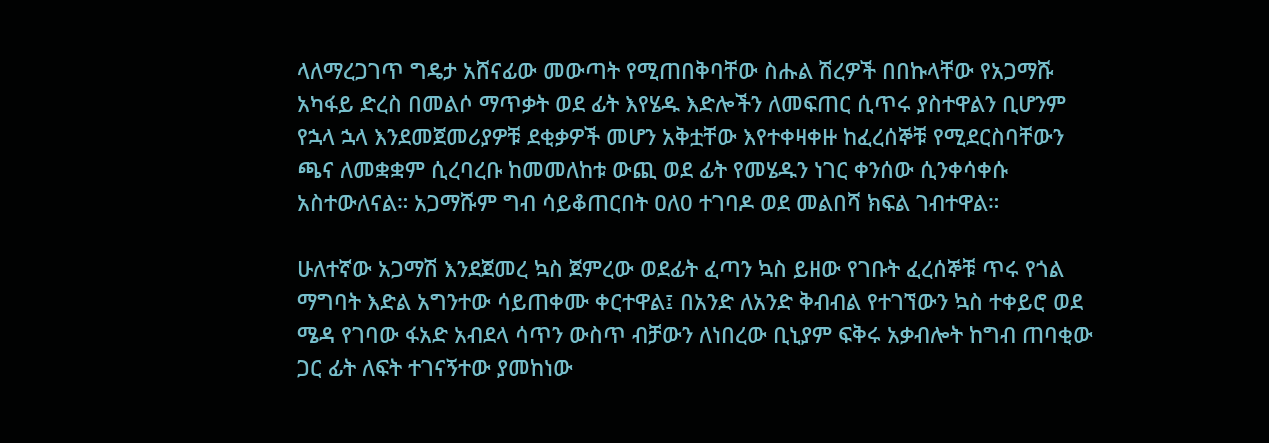ላለማረጋገጥ ግዴታ አሸናፊው መውጣት የሚጠበቅባቸው ስሑል ሽረዎች በበኩላቸው የአጋማሹ አካፋይ ድረስ በመልሶ ማጥቃት ወደ ፊት እየሄዱ እድሎችን ለመፍጠር ሲጥሩ ያስተዋልን ቢሆንም የኋላ ኋላ እንደመጀመሪያዎቹ ደቂቃዎች መሆን አቅቷቸው እየተቀዛቀዙ ከፈረሰኞቹ የሚደርስባቸውን ጫና ለመቋቋም ሲረባረቡ ከመመለከቱ ውጪ ወደ ፊት የመሄዱን ነገር ቀንሰው ሲንቀሳቀሱ አስተውለናል። አጋማሹም ግብ ሳይቆጠርበት ዐለ0 ተገባዶ ወደ መልበሻ ክፍል ገብተዋል።

ሁለተኛው አጋማሽ እንደጀመረ ኳስ ጀምረው ወደፊት ፈጣን ኳስ ይዘው የገቡት ፈረሰኞቹ ጥሩ የጎል ማግባት እድል አግንተው ሳይጠቀሙ ቀርተዋል፤ በአንድ ለአንድ ቅብብል የተገኘውን ኳስ ተቀይሮ ወደ ሜዳ የገባው ፋአድ አብደላ ሳጥን ውስጥ ብቻውን ለነበረው ቢኒያም ፍቅሩ አቃብሎት ከግብ ጠባቂው ጋር ፊት ለፍት ተገናኝተው ያመከነው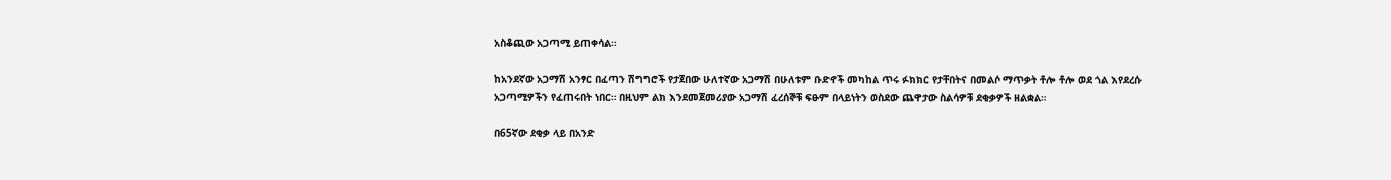አስቆጪው አጋጣሚ ይጠቀሳል።

ከአንደኛው አጋማሽ አንፃር በፈጣን ሽግግሮች የታጀበው ሁለተኛው አጋማሽ በሁለቱም ቡድኖች መካከል ጥሩ ፉክክር የታቸበትና በመልሶ ማጥቃት ቶሎ ቶሎ ወደ ጎል እየደረሱ አጋጣሚዎችን የፈጠሩበት ነበር። በዚህም ልክ እንደመጀመሪያው አጋማሽ ፈረሰኞቹ ፍፁም በላይነትን ወስደው ጨዋታው ስልሳዎቹ ደቂቃዎች ዘልቋል።

በ65ኛው ደቂቃ ላይ በአንድ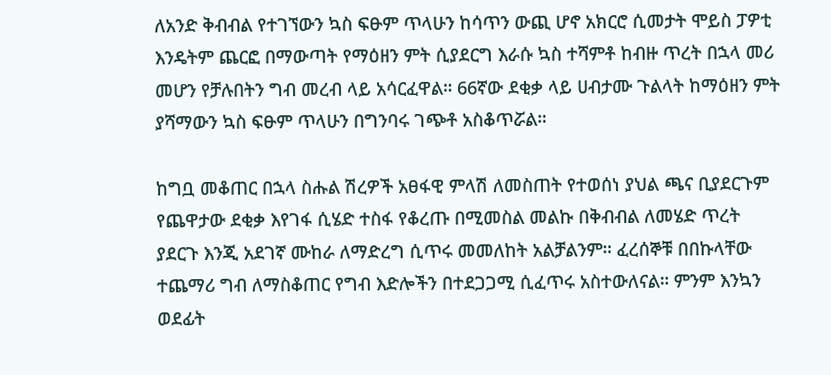ለአንድ ቅብብል የተገኘውን ኳስ ፍፁም ጥላሁን ከሳጥን ውጪ ሆኖ አክርሮ ሲመታት ሞይስ ፓዎቲ እንዴትም ጨርፎ በማውጣት የማዕዘን ምት ሲያደርግ እራሱ ኳስ ተሻምቶ ከብዙ ጥረት በኋላ መሪ መሆን የቻሉበትን ግብ መረብ ላይ አሳርፈዋል። 66ኛው ደቂቃ ላይ ሀብታሙ ጉልላት ከማዕዘን ምት ያሻማውን ኳስ ፍፁም ጥላሁን በግንባሩ ገጭቶ አስቆጥሯል።

ከግቧ መቆጠር በኋላ ስሑል ሽረዎች አፀፋዊ ምላሽ ለመስጠት የተወሰነ ያህል ጫና ቢያደርጉም የጨዋታው ደቂቃ እየገፋ ሲሄድ ተስፋ የቆረጡ በሚመስል መልኩ በቅብብል ለመሄድ ጥረት ያደርጉ እንጂ አደገኛ ሙከራ ለማድረግ ሲጥሩ መመለከት አልቻልንም። ፈረሰኞቹ በበኩላቸው ተጨማሪ ግብ ለማስቆጠር የግብ እድሎችን በተደጋጋሚ ሲፈጥሩ አስተውለናል። ምንም እንኳን ወደፊት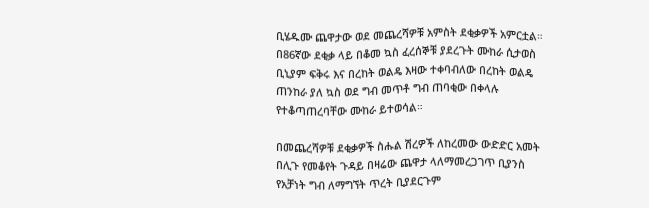ቢሄዱሙ ጨዋታው ወደ መጨረሻዎቹ አምስት ደቂቃዎች አምርቷል። በ86ኛው ደቂቃ ላይ በቆመ ኳስ ፈረሰኞቹ ያደረጉት ሙከራ ሲታወስ ቢኒያም ፍቅሩ እና በረከት ወልዴ እዛው ተቀባብለው በረከት ወልዴ ጠንከራ ያለ ኳስ ወደ ግብ መጥቶ ግብ ጠባቂው በቀላሉ የተቆጣጠረባቸው ሙከራ ይተወሳል።

በመጨረሻዎቹ ደቂቃዎች ስሑል ሽረዎች ለከረመው ውድድር አመት በሊጉ የመቆየት ጉዳይ በዛሬው ጨዋታ ላለማመረጋገጥ ቢያንስ የአቻነት ግብ ለማግኘት ጥረት ቢያደርጉም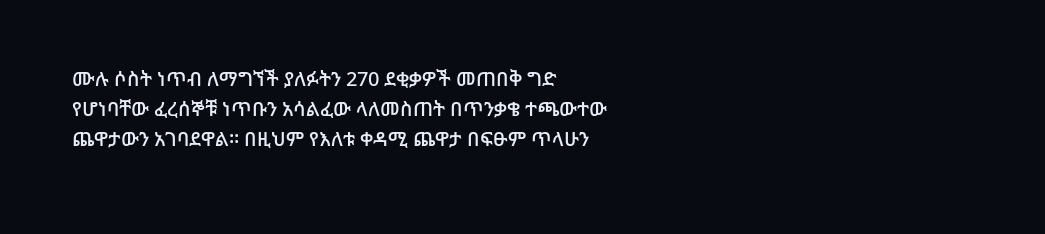ሙሉ ሶስት ነጥብ ለማግኘች ያለፉትን 270 ደቂቃዎች መጠበቅ ግድ የሆነባቸው ፈረሰኞቹ ነጥቡን አሳልፈው ላለመስጠት በጥንቃቄ ተጫውተው ጨዋታውን አገባደዋል። በዚህም የእለቱ ቀዳሚ ጨዋታ በፍፁም ጥላሁን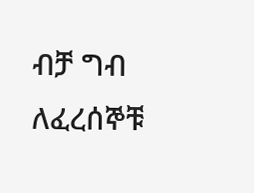ብቻ ግብ ለፈረሰኞቹ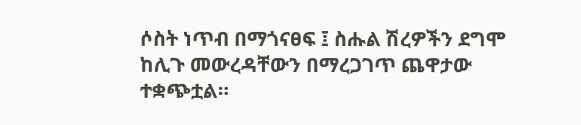ሶስት ነጥብ በማጎናፀፍ ፤ ስሑል ሽረዎችን ደግሞ ከሊጉ መውረዳቸውን በማረጋገጥ ጨዋታው ተቋጭቷል።